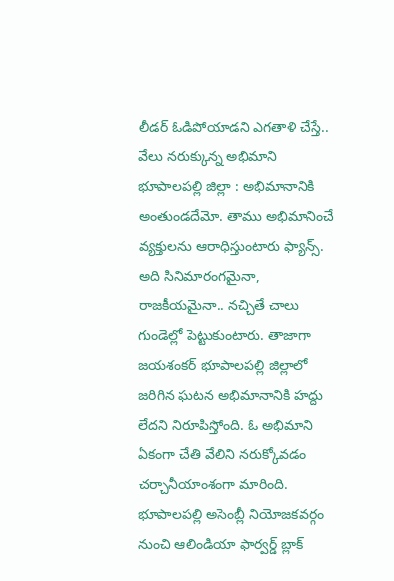లీడర్ ఓడిపోయాడని ఎగతాళి చేస్తే.. వేలు నరుక్కున్న అభిమాని
భూపాలపల్లి జిల్లా : అభిమానానికి అంతుండదేమో. తాము అభిమానించే వ్యక్తులను ఆరాధిస్తుంటారు ఫ్యాన్స్. అది సినిమారంగమైనా, రాజకీయమైనా.. నచ్చితే చాలు గుండెల్లో పెట్టుకుంటారు. తాజాగా జయశంకర్ భూపాలపల్లి జిల్లాలో జరిగిన ఘటన అభిమానానికి హద్దు లేదని నిరూపిస్తోంది. ఓ అభిమాని ఏకంగా చేతి వేలిని నరుక్కోవడం చర్చానీయాంశంగా మారింది.
భూపాలపల్లి అసెంబ్లీ నియోజకవర్గం నుంచి ఆలిండియా ఫార్వర్డ్ బ్లాక్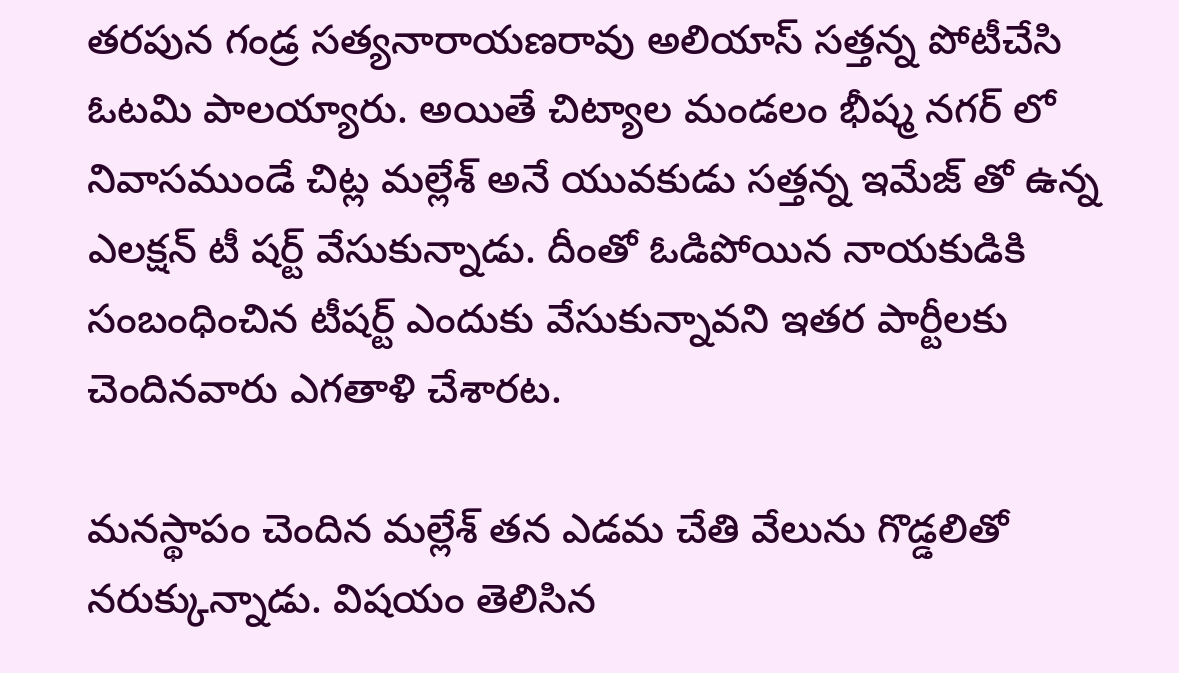తరపున గండ్ర సత్యనారాయణరావు అలియాస్ సత్తన్న పోటీచేసి ఓటమి పాలయ్యారు. అయితే చిట్యాల మండలం భీష్మ నగర్ లో నివాసముండే చిట్ల మల్లేశ్ అనే యువకుడు సత్తన్న ఇమేజ్ తో ఉన్న ఎలక్షన్ టీ షర్ట్ వేసుకున్నాడు. దీంతో ఓడిపోయిన నాయకుడికి సంబంధించిన టీషర్ట్ ఎందుకు వేసుకున్నావని ఇతర పార్టీలకు చెందినవారు ఎగతాళి చేశారట.

మనస్థాపం చెందిన మల్లేశ్ తన ఎడమ చేతి వేలును గొడ్డలితో నరుక్కున్నాడు. విషయం తెలిసిన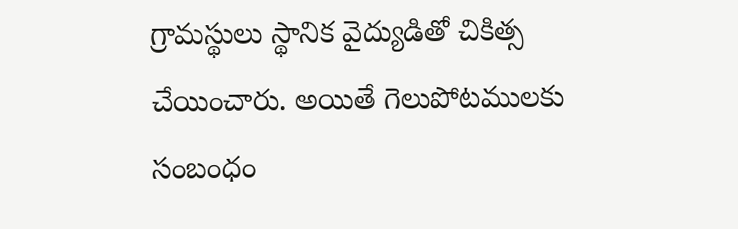గ్రామస్థులు స్థానిక వైద్యుడితో చికిత్స చేయించారు. అయితే గెలుపోటములకు సంబంధం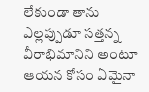లేకుండా తాను ఎల్లప్పుడూ సత్తన్న వీరాభిమానిని అంటూ ఆయన కోసం ఏమైనా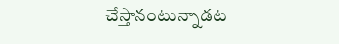చేస్తానంటున్నాడట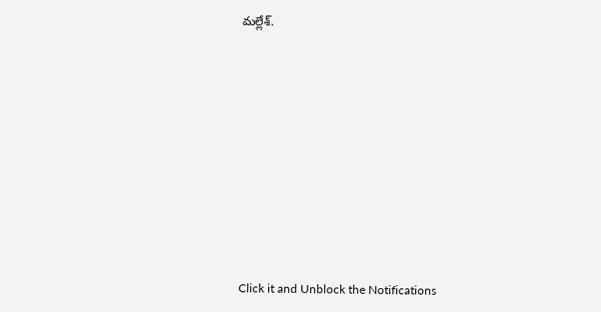మల్లేశ్.












Click it and Unblock the Notifications